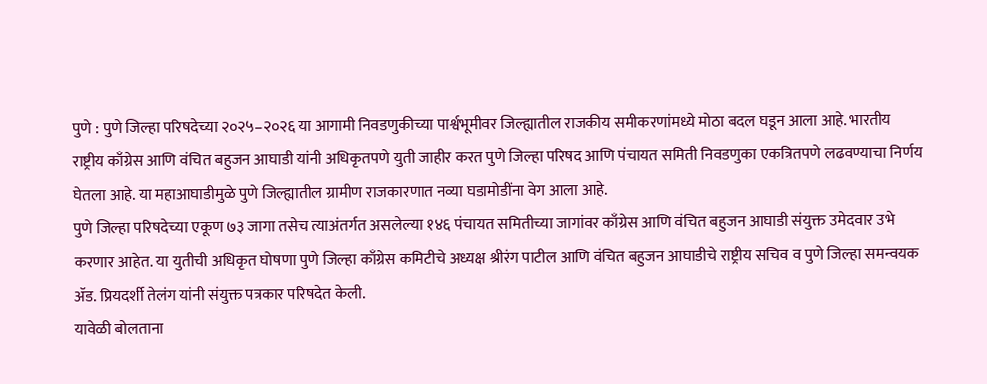पुणे : पुणे जिल्हा परिषदेच्या २०२५–२०२६ या आगामी निवडणुकीच्या पार्श्वभूमीवर जिल्ह्यातील राजकीय समीकरणांमध्ये मोठा बदल घडून आला आहे. भारतीय राष्ट्रीय काँग्रेस आणि वंचित बहुजन आघाडी यांनी अधिकृतपणे युती जाहीर करत पुणे जिल्हा परिषद आणि पंचायत समिती निवडणुका एकत्रितपणे लढवण्याचा निर्णय घेतला आहे. या महाआघाडीमुळे पुणे जिल्ह्यातील ग्रामीण राजकारणात नव्या घडामोडींना वेग आला आहे.
पुणे जिल्हा परिषदेच्या एकूण ७३ जागा तसेच त्याअंतर्गत असलेल्या १४६ पंचायत समितीच्या जागांवर काँग्रेस आणि वंचित बहुजन आघाडी संयुक्त उमेदवार उभे करणार आहेत. या युतीची अधिकृत घोषणा पुणे जिल्हा काँग्रेस कमिटीचे अध्यक्ष श्रीरंग पाटील आणि वंचित बहुजन आघाडीचे राष्ट्रीय सचिव व पुणे जिल्हा समन्वयक ॲड. प्रियदर्शी तेलंग यांनी संयुक्त पत्रकार परिषदेत केली.
यावेळी बोलताना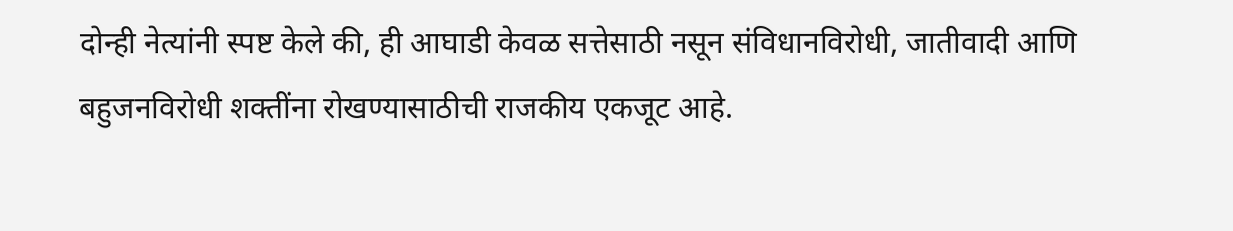दोन्ही नेत्यांनी स्पष्ट केले की, ही आघाडी केवळ सत्तेसाठी नसून संविधानविरोधी, जातीवादी आणि बहुजनविरोधी शक्तींना रोखण्यासाठीची राजकीय एकजूट आहे.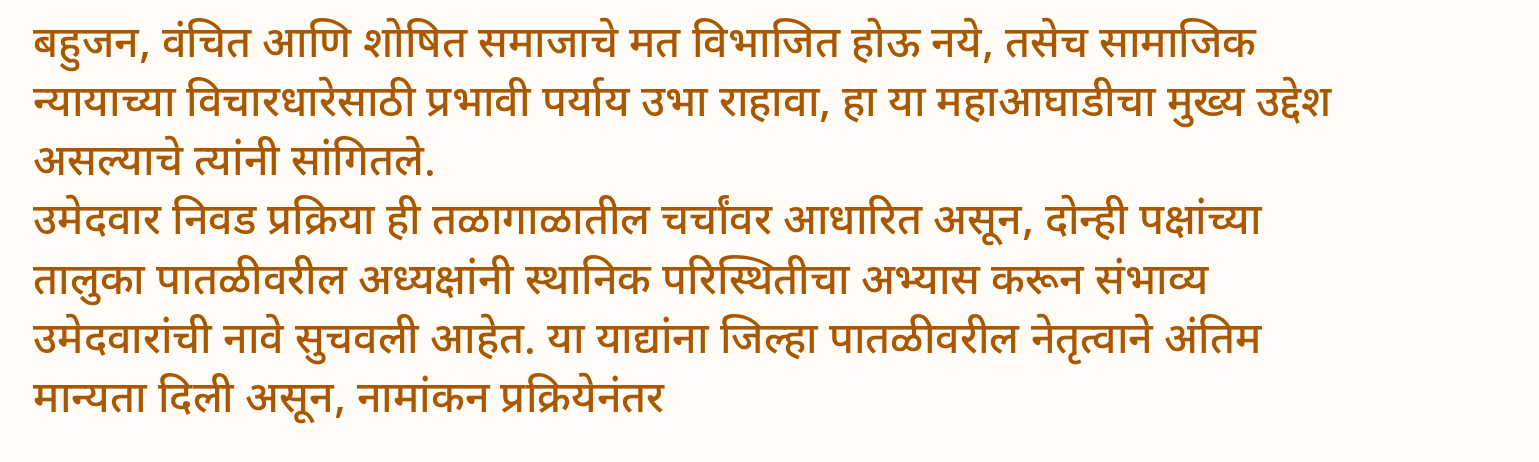बहुजन, वंचित आणि शोषित समाजाचे मत विभाजित होऊ नये, तसेच सामाजिक न्यायाच्या विचारधारेसाठी प्रभावी पर्याय उभा राहावा, हा या महाआघाडीचा मुख्य उद्देश असल्याचे त्यांनी सांगितले.
उमेदवार निवड प्रक्रिया ही तळागाळातील चर्चांवर आधारित असून, दोन्ही पक्षांच्या तालुका पातळीवरील अध्यक्षांनी स्थानिक परिस्थितीचा अभ्यास करून संभाव्य उमेदवारांची नावे सुचवली आहेत. या याद्यांना जिल्हा पातळीवरील नेतृत्वाने अंतिम मान्यता दिली असून, नामांकन प्रक्रियेनंतर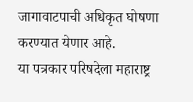जागावाटपाची अधिकृत घोषणा करण्यात येणार आहे.
या पत्रकार परिषदेला महाराष्ट्र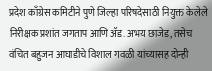प्रदेश काँग्रेस कमिटीने पुणे जिल्हा परिषदेसाठी नियुक्त केलेले निरीक्षक प्रशांत जगताप आणि ॲड. अभय छाजेड, तसेच वंचित बहुजन आघाडीचे विशाल गवळी यांच्यासह दोन्ही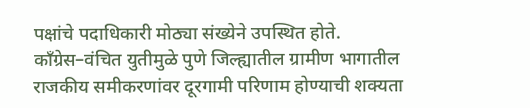पक्षांचे पदाधिकारी मोठ्या संख्येने उपस्थित होते. काँग्रेस–वंचित युतीमुळे पुणे जिल्ह्यातील ग्रामीण भागातील राजकीय समीकरणांवर दूरगामी परिणाम होण्याची शक्यता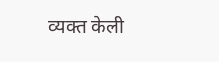व्यक्त केली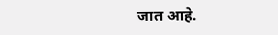जात आहे.